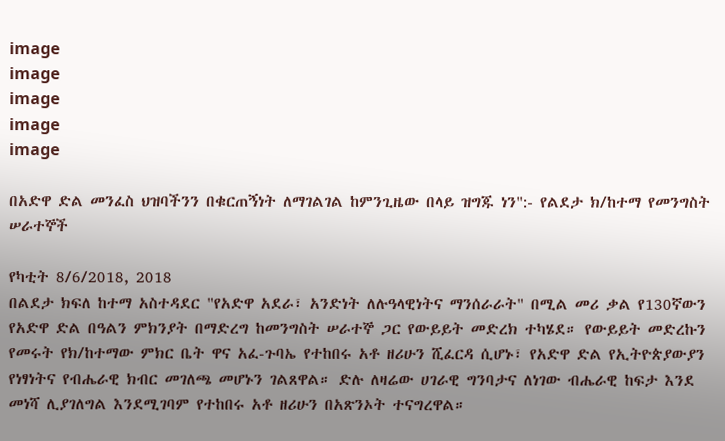image
image
image
image
image

በአድዋ ድል መንፈስ ህዝባችንን በቁርጠኝነት ለማገልገል ከምንጊዜው በላይ ዝግጁ ነን":- የልደታ ክ/ከተማ የመንግስት ሠራተኞች

የካቲት 8/6/2018, 2018
በልደታ ክፍለ ከተማ አስተዳደር "የአድዋ አደራ፣ አንድነት ለሉዓላዊነትና ማንሰራራት" በሚል መሪ ቃል የ130ኛውን የአድዋ ድል በዓልን ምክንያት በማድረግ ከመንግስት ሠራተኞ ጋር የውይይት መድረክ ተካሄደ። የውይይት መድረኩን የመሩት የክ/ከተማው ምክር ቤት ዋና አፈ-ጉባኤ የተከበሩ አቶ ዘሪሁን ሺፈርዳ ሲሆኑ፣ የአድዋ ድል የኢትዮጵያውያን የነፃነትና የብሔራዊ ክብር መገለጫ መሆኑን ገልጸዋል። ድሉ ለዛሬው ሀገራዊ ግንባታና ለነገው ብሔራዊ ከፍታ እንደ መነሻ ሊያገለግል እንደሚገባም የተከበሩ አቶ ዘሪሁን በአጽንኦት ተናግረዋል።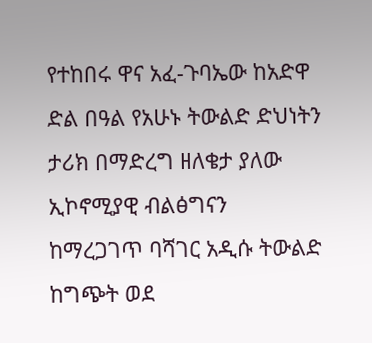የተከበሩ ዋና አፈ-ጉባኤው ከአድዋ ድል በዓል የአሁኑ ትውልድ ድህነትን ታሪክ በማድረግ ዘለቄታ ያለው ኢኮኖሚያዊ ብልፅግናን ከማረጋገጥ ባሻገር አዲሱ ትውልድ ከግጭት ወደ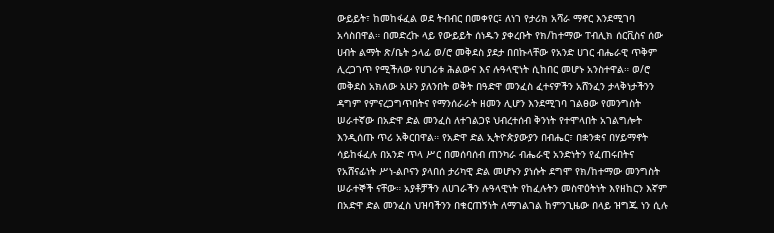ውይይት፣ ከመከፋፈል ወደ ትብብር በመቀየር፤ ለነገ የታሪክ አሻራ ማኖር እንደሚገባ አሳስበዋል። በመድረኩ ላይ የውይይት ሰነዱን ያቀረቡት የክ/ከተማው ፐብሊክ ሰርቪስና ሰው ሀብት ልማት ጽ/ቤት ኃላፊ ወ/ሮ መቅደስ ያደታ በበኩላቸው የአንድ ሀገር ብሔራዊ ጥቅም ሊረጋገጥ የሚችለው የሀገሪቱ ሕልውና እና ሉዓላዊነት ሲከበር መሆኑ አንስተዋል። ወ/ሮ መቅደስ አክለው አሁን ያለንበት ወቅት በዓድዋ መንፈስ ፈተናዎችን አሸንፈን ታላቅነታችንን ዳግም የምናረጋግጥበትና የማንሰራራት ዘመን ሊሆን እንደሚገባ ገልፀው የመንግስት ሠራተኛው በአድዋ ድል መንፈስ ለተገልጋዩ ህብረተሰብ ቅንነት የተሞላበት አገልግሎት እንዲሰጡ ጥሪ አቅርበዋል። የአድዋ ድል ኢትዮጵያውያን በብሔር፣ በቋንቋና በሃይማኖት ሳይከፋፈሉ በአንድ ጥላ ሥር በመሰባሰብ ጠንካራ ብሔራዊ አንድነትን የፈጠሩበትና የአሸናፊነት ሥነ-ልቦናን ያላበሰ ታሪካዊ ድል መሆኑን ያነሱት ደግሞ የክ/ከተማው መንግስት ሠራተኞች ናቸው። አያቶቻችን ለሀገራችን ሉዓላዊነት የከፈሉትን መስዋዕትነት እየዘከርን እኛም በአድዋ ድል መንፈስ ህዝባችንን በቁርጠኝነት ለማገልገል ከምንጊዜው በላይ ዝግጁ ነን ሲሉ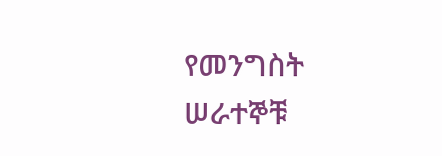የመንግስት ሠራተኞቹ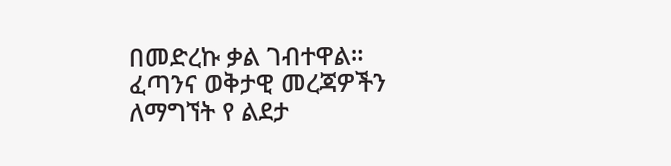በመድረኩ ቃል ገብተዋል። ፈጣንና ወቅታዊ መረጃዎችን ለማግኘት የ ልደታ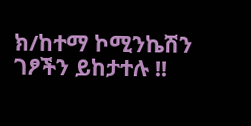ክ/ከተማ ኮሚንኬሽን ገፆችን ይከታተሉ !!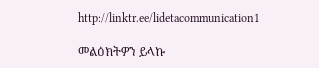http://linktr.ee/lidetacommunication1

መልዕክትዎን ይላኩ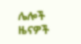ሌሎች ዜናዎች